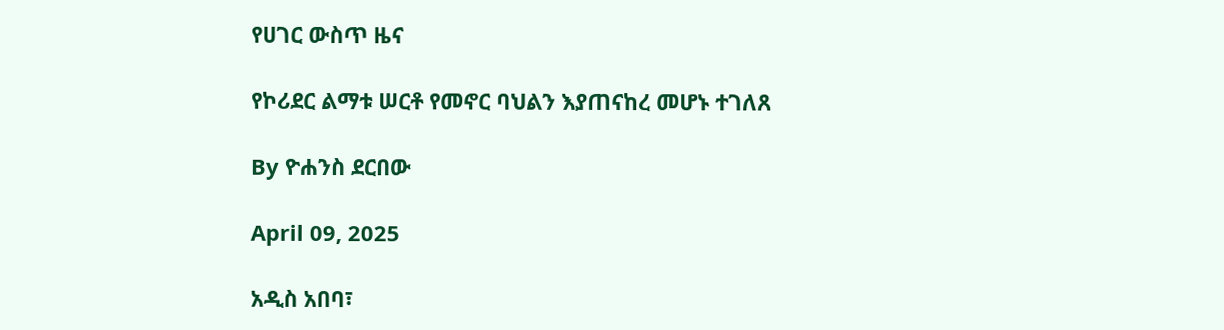የሀገር ውስጥ ዜና

የኮሪደር ልማቱ ሠርቶ የመኖር ባህልን እያጠናከረ መሆኑ ተገለጸ

By ዮሐንስ ደርበው

April 09, 2025

አዲስ አበባ፣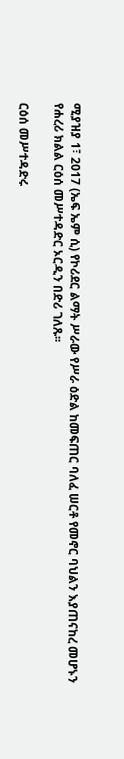ሚያዝያ 1፣ 2017 (ኤፍ ኤም ሲ) የኮሪደር ልማት ሥራው የሥራ ዕድል ከመፍጠር ባለፈ ሠርቶ የመኖር ባህልን እያጠናከረ መሆኑን የሐረሪ ክልል ርዕሰ መሥተዳድር ኦርዲን በድሪ ገለጹ፡፡

ርዕሰ መሥተዳድሩ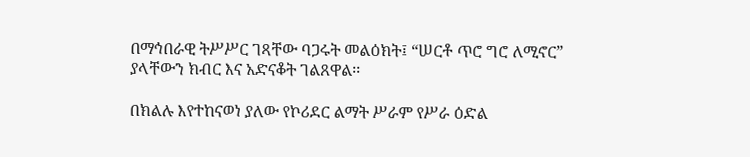በማኅበራዊ ትሥሥር ገጻቸው ባጋሩት መልዕክት፤ “ሠርቶ ጥሮ ግሮ ለሚኖር” ያላቸውን ክብር እና አድናቆት ገልጸዋል፡፡

በክልሉ እየተከናወነ ያለው የኮሪደር ልማት ሥራም የሥራ ዕድል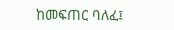ከመፍጠር ባለፈ፤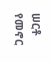ሠርቶ የመኖር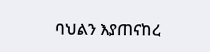ባህልን እያጠናከረ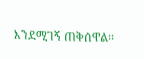እንደሚገኝ ጠቅሰዋል፡፡